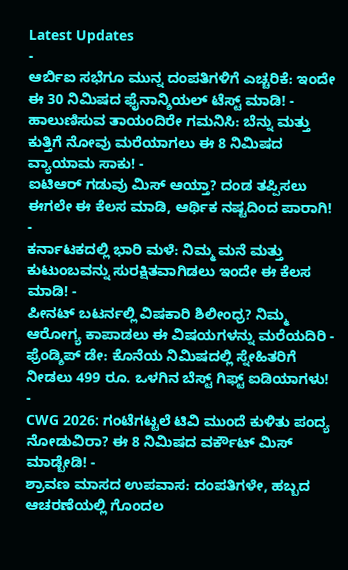Latest Updates
-
ಆರ್ಬಿಐ ಸಭೆಗೂ ಮುನ್ನ ದಂಪತಿಗಳಿಗೆ ಎಚ್ಚರಿಕೆ: ಇಂದೇ ಈ 30 ನಿಮಿಷದ ಫೈನಾನ್ಶಿಯಲ್ ಟೆಸ್ಟ್ ಮಾಡಿ! -
ಹಾಲುಣಿಸುವ ತಾಯಂದಿರೇ ಗಮನಿಸಿ: ಬೆನ್ನು ಮತ್ತು ಕುತ್ತಿಗೆ ನೋವು ಮರೆಯಾಗಲು ಈ 8 ನಿಮಿಷದ ವ್ಯಾಯಾಮ ಸಾಕು! -
ಐಟಿಆರ್ ಗಡುವು ಮಿಸ್ ಆಯ್ತಾ? ದಂಡ ತಪ್ಪಿಸಲು ಈಗಲೇ ಈ ಕೆಲಸ ಮಾಡಿ, ಆರ್ಥಿಕ ನಷ್ಟದಿಂದ ಪಾರಾಗಿ! -
ಕರ್ನಾಟಕದಲ್ಲಿ ಭಾರಿ ಮಳೆ: ನಿಮ್ಮ ಮನೆ ಮತ್ತು ಕುಟುಂಬವನ್ನು ಸುರಕ್ಷಿತವಾಗಿಡಲು ಇಂದೇ ಈ ಕೆಲಸ ಮಾಡಿ! -
ಪೀನಟ್ ಬಟರ್ನಲ್ಲಿ ವಿಷಕಾರಿ ಶಿಲೀಂಧ್ರ? ನಿಮ್ಮ ಆರೋಗ್ಯ ಕಾಪಾಡಲು ಈ ವಿಷಯಗಳನ್ನು ಮರೆಯದಿರಿ -
ಫ್ರೆಂಡ್ಶಿಪ್ ಡೇ: ಕೊನೆಯ ನಿಮಿಷದಲ್ಲಿ ಸ್ನೇಹಿತರಿಗೆ ನೀಡಲು 499 ರೂ. ಒಳಗಿನ ಬೆಸ್ಟ್ ಗಿಫ್ಟ್ ಐಡಿಯಾಗಳು! -
CWG 2026: ಗಂಟೆಗಟ್ಟಲೆ ಟಿವಿ ಮುಂದೆ ಕುಳಿತು ಪಂದ್ಯ ನೋಡುವಿರಾ? ಈ 8 ನಿಮಿಷದ ವರ್ಕೌಟ್ ಮಿಸ್ ಮಾಡ್ಬೇಡಿ! -
ಶ್ರಾವಣ ಮಾಸದ ಉಪವಾಸ: ದಂಪತಿಗಳೇ, ಹಬ್ಬದ ಆಚರಣೆಯಲ್ಲಿ ಗೊಂದಲ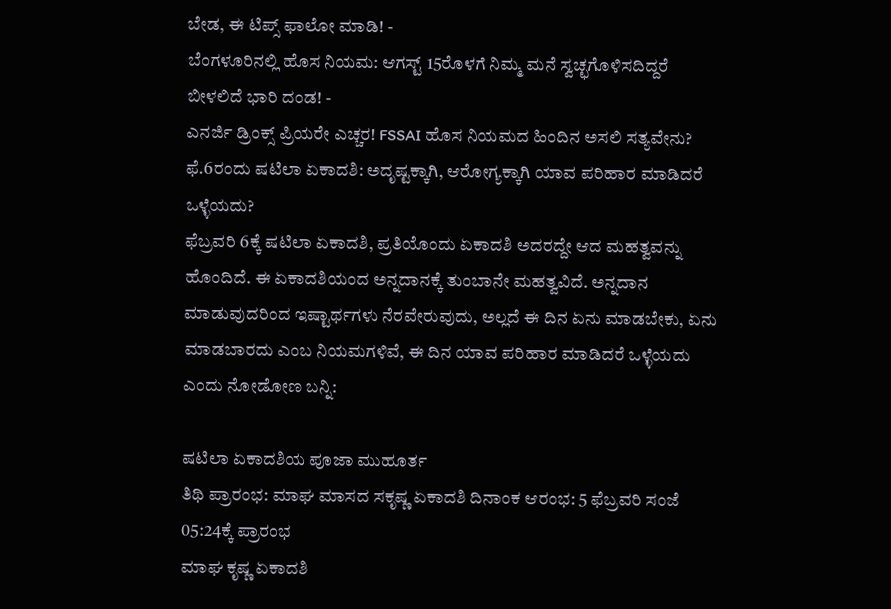ಬೇಡ, ಈ ಟಿಪ್ಸ್ ಫಾಲೋ ಮಾಡಿ! -
ಬೆಂಗಳೂರಿನಲ್ಲಿ ಹೊಸ ನಿಯಮ: ಆಗಸ್ಟ್ 15ರೊಳಗೆ ನಿಮ್ಮ ಮನೆ ಸ್ವಚ್ಛಗೊಳಿಸದಿದ್ದರೆ ಬೀಳಲಿದೆ ಭಾರಿ ದಂಡ! -
ಎನರ್ಜಿ ಡ್ರಿಂಕ್ಸ್ ಪ್ರಿಯರೇ ಎಚ್ಚರ! FSSAI ಹೊಸ ನಿಯಮದ ಹಿಂದಿನ ಅಸಲಿ ಸತ್ಯವೇನು?
ಫೆ.6ರಂದು ಷಟಿಲಾ ಏಕಾದಶಿ: ಅದೃಷ್ಟಕ್ಕಾಗಿ, ಆರೋಗ್ಯಕ್ಕಾಗಿ ಯಾವ ಪರಿಹಾರ ಮಾಡಿದರೆ ಒಳ್ಳೆಯದು?
ಫೆಬ್ರವರಿ 6ಕ್ಕೆ ಷಟಿಲಾ ಏಕಾದಶಿ, ಪ್ರತಿಯೊಂದು ಏಕಾದಶಿ ಅದರದ್ದೇ ಆದ ಮಹತ್ವವನ್ನು ಹೊಂದಿದೆ. ಈ ಏಕಾದಶಿಯಂದ ಅನ್ನದಾನಕ್ಕೆ ತುಂಬಾನೇ ಮಹತ್ವವಿದೆ. ಅನ್ನದಾನ ಮಾಡುವುದರಿಂದ ಇಷ್ಟಾರ್ಥಗಳು ನೆರವೇರುವುದು, ಅಲ್ಲದೆ ಈ ದಿನ ಏನು ಮಾಡಬೇಕು, ಏನು ಮಾಡಬಾರದು ಎಂಬ ನಿಯಮಗಳಿವೆ, ಈ ದಿನ ಯಾವ ಪರಿಹಾರ ಮಾಡಿದರೆ ಒಳ್ಳೆಯದು ಎಂದು ನೋಡೋಣ ಬನ್ನಿ:

ಷಟಿಲಾ ಏಕಾದಶಿಯ ಪೂಜಾ ಮುಹೂರ್ತ
ತಿಥಿ ಪ್ರಾರಂಭ: ಮಾಘ ಮಾಸದ ಸಕೃಷ್ಣ ಏಕಾದಶಿ ದಿನಾಂಕ ಆರಂಭ: 5 ಫೆಬ್ರವರಿ ಸಂಜೆ 05:24ಕ್ಕೆ ಪ್ರಾರಂಭ
ಮಾಘ ಕೃಷ್ಣ ಏಕಾದಶಿ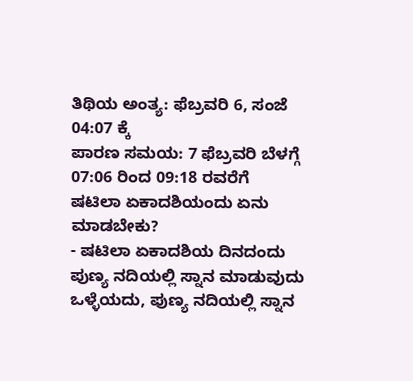ತಿಥಿಯ ಅಂತ್ಯ: ಫೆಬ್ರವರಿ 6, ಸಂಜೆ 04:07 ಕ್ಕೆ
ಪಾರಣ ಸಮಯ: 7 ಫೆಬ್ರವರಿ ಬೆಳಗ್ಗೆ 07:06 ರಿಂದ 09:18 ರವರೆಗೆ
ಷಟಿಲಾ ಏಕಾದಶಿಯಂದು ಏನು ಮಾಡಬೇಕು?
- ಷಟಿಲಾ ಏಕಾದಶಿಯ ದಿನದಂದು ಪುಣ್ಯ ನದಿಯಲ್ಲಿ ಸ್ನಾನ ಮಾಡುವುದು ಒಳ್ಳೆಯದು, ಪುಣ್ಯ ನದಿಯಲ್ಲಿ ಸ್ನಾನ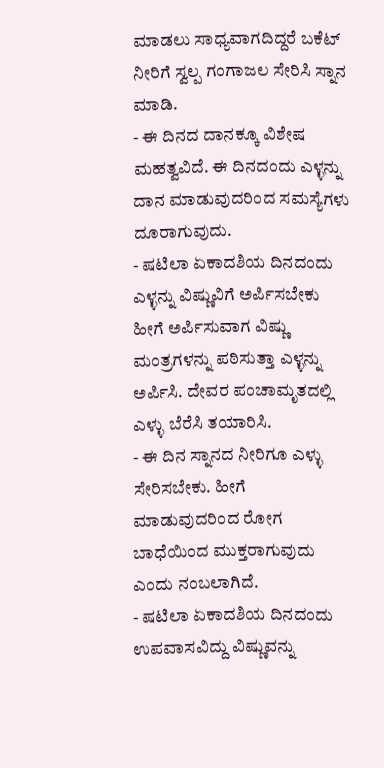ಮಾಡಲು ಸಾಧ್ಯವಾಗದಿದ್ದರೆ ಬಕೆಟ್ ನೀರಿಗೆ ಸ್ವಲ್ಪ ಗಂಗಾಜಲ ಸೇರಿಸಿ ಸ್ನಾನ ಮಾಡಿ.
- ಈ ದಿನದ ದಾನಕ್ಕೂ ವಿಶೇಷ ಮಹತ್ವವಿದೆ. ಈ ದಿನದಂದು ಎಳ್ಳನ್ನು ದಾನ ಮಾಡುವುದರಿಂದ ಸಮಸ್ಯೆಗಳು ದೂರಾಗುವುದು.
- ಷಟಿಲಾ ಏಕಾದಶಿಯ ದಿನದಂದು ಎಳ್ಳನ್ನು ವಿಷ್ಣುವಿಗೆ ಅರ್ಪಿಸಬೇಕು ಹೀಗೆ ಅರ್ಪಿಸುವಾಗ ವಿಷ್ಣು ಮಂತ್ರಗಳನ್ನು ಪಠಿಸುತ್ತಾ ಎಳ್ಳನ್ನು ಅರ್ಪಿಸಿ. ದೇವರ ಪಂಚಾಮೃತದಲ್ಲಿ ಎಳ್ಳು ಬೆರೆಸಿ ತಯಾರಿಸಿ.
- ಈ ದಿನ ಸ್ನಾನದ ನೀರಿಗೂ ಎಳ್ಳು ಸೇರಿಸಬೇಕು. ಹೀಗೆ ಮಾಡುವುದರಿಂದ ರೋಗ ಬಾಧೆಯಿಂದ ಮುಕ್ತರಾಗುವುದು ಎಂದು ನಂಬಲಾಗಿದೆ.
- ಷಟಿಲಾ ಏಕಾದಶಿಯ ದಿನದಂದು ಉಪವಾಸವಿದ್ದು ವಿಷ್ಣುವನ್ನು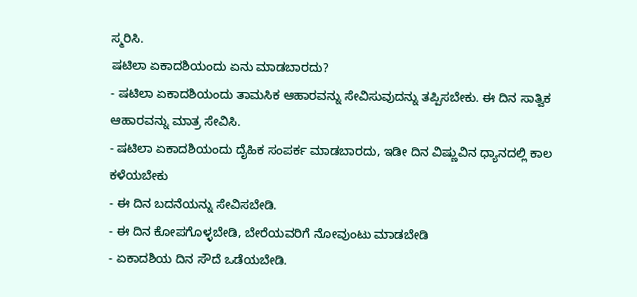ಸ್ಮರಿಸಿ.
ಷಟಿಲಾ ಏಕಾದಶಿಯಂದು ಏನು ಮಾಡಬಾರದು?
- ಷಟಿಲಾ ಏಕಾದಶಿಯಂದು ತಾಮಸಿಕ ಆಹಾರವನ್ನು ಸೇವಿಸುವುದನ್ನು ತಪ್ಪಿಸಬೇಕು. ಈ ದಿನ ಸಾತ್ವಿಕ ಆಹಾರವನ್ನು ಮಾತ್ರ ಸೇವಿಸಿ.
- ಷಟಿಲಾ ಏಕಾದಶಿಯಂದು ದೈಹಿಕ ಸಂಪರ್ಕ ಮಾಡಬಾರದು, ಇಡೀ ದಿನ ವಿಷ್ಣುವಿನ ಧ್ಯಾನದಲ್ಲಿ ಕಾಲ ಕಳೆಯಬೇಕು
- ಈ ದಿನ ಬದನೆಯನ್ನು ಸೇವಿಸಬೇಡಿ.
- ಈ ದಿನ ಕೋಪಗೊಳ್ಳಬೇಡಿ, ಬೇರೆಯವರಿಗೆ ನೋವುಂಟು ಮಾಡಬೇಡಿ
- ಏಕಾದಶಿಯ ದಿನ ಸೌದೆ ಒಡೆಯಬೇಡಿ.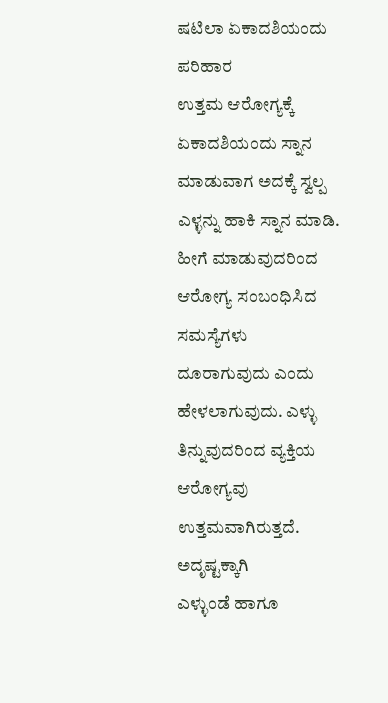ಷಟಿಲಾ ಏಕಾದಶಿಯಂದು ಪರಿಹಾರ
ಉತ್ತಮ ಆರೋಗ್ಯಕ್ಕೆ
ಏಕಾದಶಿಯಂದು ಸ್ನಾನ ಮಾಡುವಾಗ ಅದಕ್ಕೆ ಸ್ವಲ್ಪ ಎಳ್ಳನ್ನು ಹಾಕಿ ಸ್ನಾನ ಮಾಡಿ. ಹೀಗೆ ಮಾಡುವುದರಿಂದ ಆರೋಗ್ಯ ಸಂಬಂಧಿಸಿದ ಸಮಸ್ಯೆಗಳು ದೂರಾಗುವುದು ಎಂದು ಹೇಳಲಾಗುವುದು. ಎಳ್ಳು ತಿನ್ನುವುದರಿಂದ ವ್ಯಕ್ತಿಯ ಆರೋಗ್ಯವು ಉತ್ತಮವಾಗಿರುತ್ತದೆ.
ಅದೃಷ್ಟಕ್ಕಾಗಿ
ಎಳ್ಳುಂಡೆ ಹಾಗೂ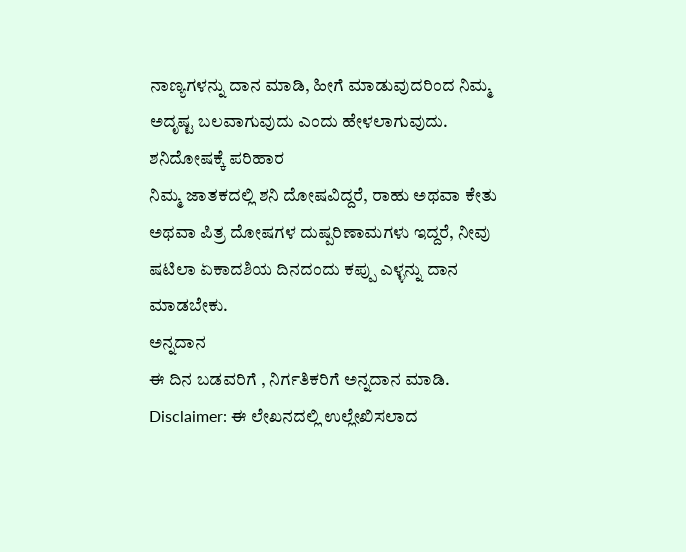ನಾಣ್ಯಗಳನ್ನು ದಾನ ಮಾಡಿ, ಹೀಗೆ ಮಾಡುವುದರಿಂದ ನಿಮ್ಮ ಅದೃಷ್ಟ ಬಲವಾಗುವುದು ಎಂದು ಹೇಳಲಾಗುವುದು.
ಶನಿದೋಷಕ್ಕೆ ಪರಿಹಾರ
ನಿಮ್ಮ ಜಾತಕದಲ್ಲಿ ಶನಿ ದೋಷವಿದ್ದರೆ, ರಾಹು ಅಥವಾ ಕೇತು ಅಥವಾ ಪಿತ್ರ ದೋಷಗಳ ದುಷ್ಪರಿಣಾಮಗಳು ಇದ್ದರೆ, ನೀವು ಷಟಿಲಾ ಏಕಾದಶಿಯ ದಿನದಂದು ಕಪ್ಪು ಎಳ್ಳನ್ನು ದಾನ ಮಾಡಬೇಕು.
ಅನ್ನದಾನ
ಈ ದಿನ ಬಡವರಿಗೆ , ನಿರ್ಗತಿಕರಿಗೆ ಅನ್ನದಾನ ಮಾಡಿ.
Disclaimer: ಈ ಲೇಖನದಲ್ಲಿ ಉಲ್ಲೇಖಿಸಲಾದ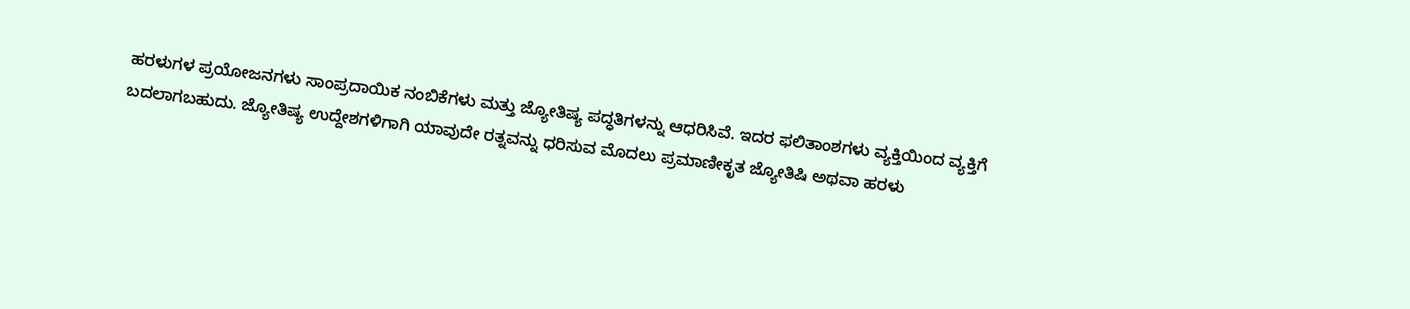ಹರಳುಗಳ ಪ್ರಯೋಜನಗಳು ಸಾಂಪ್ರದಾಯಿಕ ನಂಬಿಕೆಗಳು ಮತ್ತು ಜ್ಯೋತಿಷ್ಯ ಪದ್ಧತಿಗಳನ್ನು ಆಧರಿಸಿವೆ. ಇದರ ಫಲಿತಾಂಶಗಳು ವ್ಯಕ್ತಿಯಿಂದ ವ್ಯಕ್ತಿಗೆ ಬದಲಾಗಬಹುದು. ಜ್ಯೋತಿಷ್ಯ ಉದ್ದೇಶಗಳಿಗಾಗಿ ಯಾವುದೇ ರತ್ನವನ್ನು ಧರಿಸುವ ಮೊದಲು ಪ್ರಮಾಣೀಕೃತ ಜ್ಯೋತಿಷಿ ಅಥವಾ ಹರಳು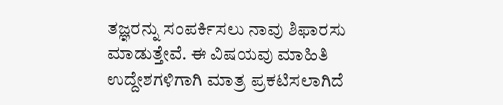ತಜ್ಞರನ್ನು ಸಂಪರ್ಕಿಸಲು ನಾವು ಶಿಫಾರಸು ಮಾಡುತ್ತೇವೆ. ಈ ವಿಷಯವು ಮಾಹಿತಿ ಉದ್ದೇಶಗಳಿಗಾಗಿ ಮಾತ್ರ ಪ್ರಕಟಿಸಲಾಗಿದೆ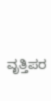ವೃತ್ತಿಪರ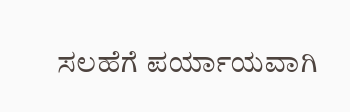ಸಲಹೆಗೆ ಪರ್ಯಾಯವಾಗಿ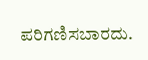ಪರಿಗಣಿಸಬಾರದು.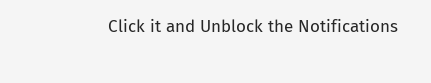Click it and Unblock the Notifications